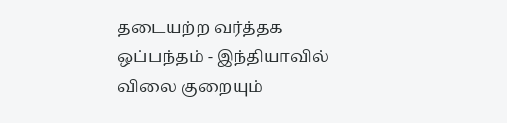தடையற்ற வர்த்தக ஒப்பந்தம் - இந்தியாவில் விலை குறையும்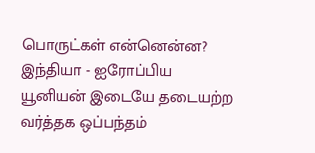பொருட்கள் என்னென்ன?
இந்தியா - ஐரோப்பிய யூனியன் இடையே தடையற்ற வர்த்தக ஒப்பந்தம்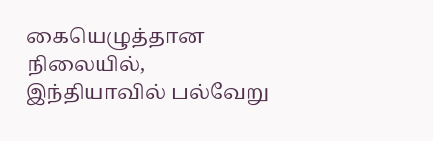கையெழுத்தான நிலையில், இந்தியாவில் பல்வேறு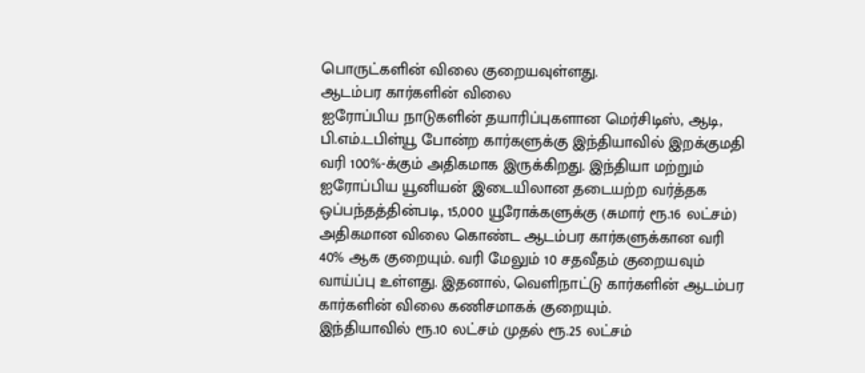பொருட்களின் விலை குறையவுள்ளது.
ஆடம்பர கார்களின் விலை
ஐரோப்பிய நாடுகளின் தயாரிப்புகளான மெர்சிடிஸ், ஆடி, பி.எம்.டபிள்யூ போன்ற கார்களுக்கு இந்தியாவில் இறக்குமதி வரி 100%-க்கும் அதிகமாக இருக்கிறது. இந்தியா மற்றும் ஐரோப்பிய யூனியன் இடையிலான தடையற்ற வர்த்தக ஒப்பந்தத்தின்படி, 15,000 யூரோக்களுக்கு (சுமார் ரூ.16 லட்சம்) அதிகமான விலை கொண்ட ஆடம்பர கார்களுக்கான வரி 40% ஆக குறையும். வரி மேலும் 10 சதவீதம் குறையவும் வாய்ப்பு உள்ளது. இதனால், வெளிநாட்டு கார்களின் ஆடம்பர கார்களின் விலை கணிசமாகக் குறையும்.
இந்தியாவில் ரூ.10 லட்சம் முதல் ரூ.25 லட்சம்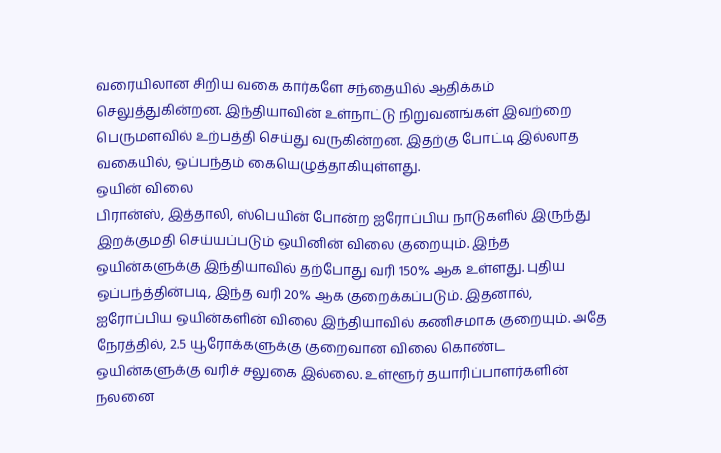வரையிலான சிறிய வகை கார்களே சந்தையில் ஆதிக்கம் செலுத்துகின்றன. இந்தியாவின் உள்நாட்டு நிறுவனங்கள் இவற்றை பெருமளவில் உற்பத்தி செய்து வருகின்றன. இதற்கு போட்டி இல்லாத வகையில், ஒப்பந்தம் கையெழுத்தாகியுள்ளது.
ஒயின் விலை
பிரான்ஸ், இத்தாலி, ஸ்பெயின் போன்ற ஐரோப்பிய நாடுகளில் இருந்து இறக்குமதி செய்யப்படும் ஒயினின் விலை குறையும். இந்த ஒயின்களுக்கு இந்தியாவில் தற்போது வரி 150% ஆக உள்ளது. புதிய ஒப்பந்த்தின்படி, இந்த வரி 20% ஆக குறைக்கப்படும். இதனால், ஐரோப்பிய ஒயின்களின் விலை இந்தியாவில் கணிசமாக குறையும். அதே நேரத்தில், 2.5 யூரோக்களுக்கு குறைவான விலை கொண்ட ஒயின்களுக்கு வரிச் சலுகை இல்லை. உள்ளூர் தயாரிப்பாளர்களின் நலனை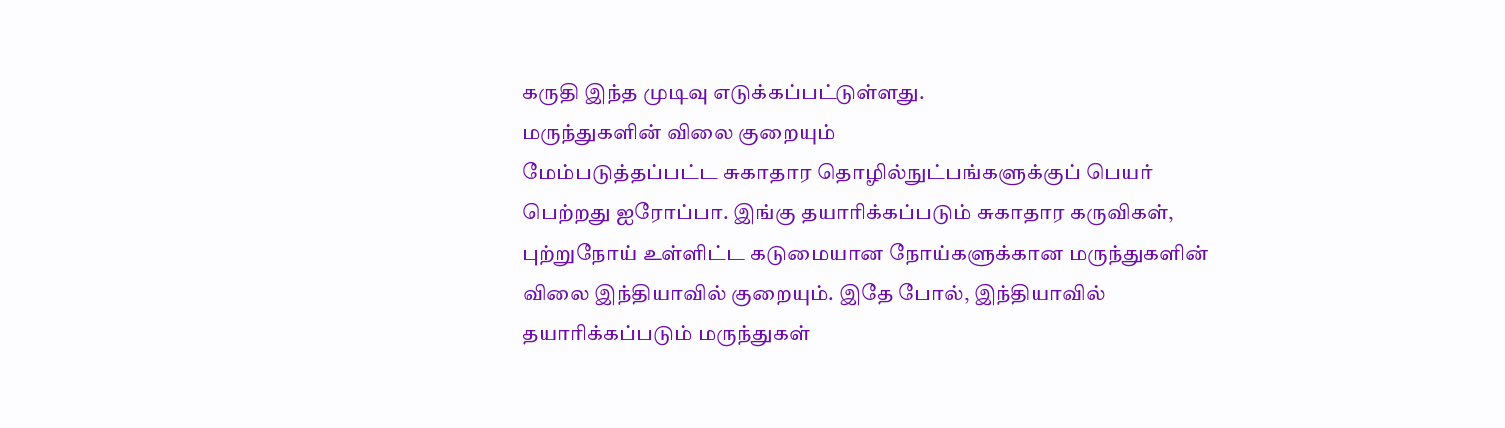கருதி இந்த முடிவு எடுக்கப்பட்டுள்ளது.
மருந்துகளின் விலை குறையும்
மேம்படுத்தப்பட்ட சுகாதார தொழில்நுட்பங்களுக்குப் பெயர் பெற்றது ஐரோப்பா. இங்கு தயாரிக்கப்படும் சுகாதார கருவிகள், புற்றுநோய் உள்ளிட்ட கடுமையான நோய்களுக்கான மருந்துகளின் விலை இந்தியாவில் குறையும். இதே போல், இந்தியாவில் தயாரிக்கப்படும் மருந்துகள்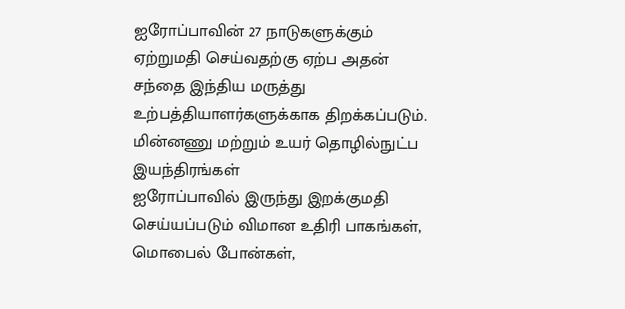ஐரோப்பாவின் 27 நாடுகளுக்கும் ஏற்றுமதி செய்வதற்கு ஏற்ப அதன் சந்தை இந்திய மருத்து உற்பத்தியாளர்களுக்காக திறக்கப்படும்.
மின்னணு மற்றும் உயர் தொழில்நுட்ப இயந்திரங்கள்
ஐரோப்பாவில் இருந்து இறக்குமதி செய்யப்படும் விமான உதிரி பாகங்கள், மொபைல் போன்கள்,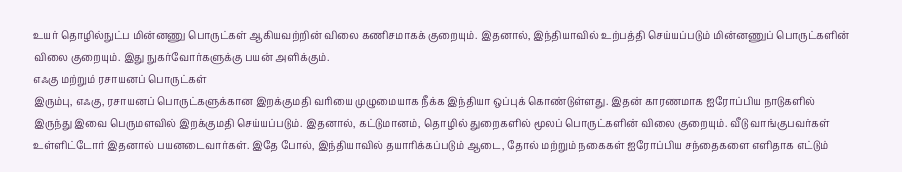உயர் தொழில்நுட்ப மின்னணு பொருட்கள் ஆகியவற்றின் விலை கணிசமாகக் குறையும். இதனால், இந்தியாவில் உற்பத்தி செய்யப்படும் மின்னணுப் பொருட்களின் விலை குறையும். இது நுகர்வோர்களுக்கு பயன் அளிக்கும்.
எஃகு மற்றும் ரசாயனப் பொருட்கள்
இரும்பு, எஃகு, ரசாயனப் பொருட்களுக்கான இறக்குமதி வரியை முழுமையாக நீக்க இந்தியா ஒப்புக் கொண்டுள்ளது. இதன் காரணமாக ஐரோப்பிய நாடுகளில் இருந்து இவை பெருமளவில் இறக்குமதி செய்யப்படும். இதனால், கட்டுமானம், தொழில் துறைகளில் மூலப் பொருட்களின் விலை குறையும். வீடு வாங்குபவர்கள் உள்ளிட்டோர் இதனால் பயனடைவார்கள். இதே போல், இந்தியாவில் தயாரிக்கப்படும் ஆடை, தோல் மற்றும் நகைகள் ஐரோப்பிய சந்தைகளை எளிதாக எட்டும்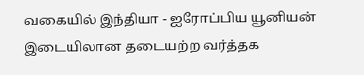வகையில் இந்தியா - ஐரோப்பிய யூனியன் இடையிலான தடையற்ற வர்த்தக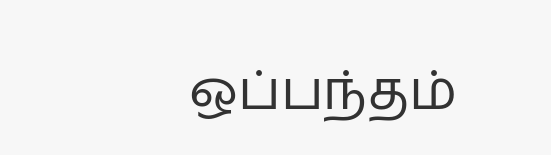ஒப்பந்தம்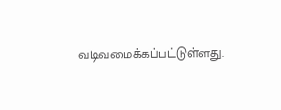வடிவமைக்கப்பட்டுள்ளது.